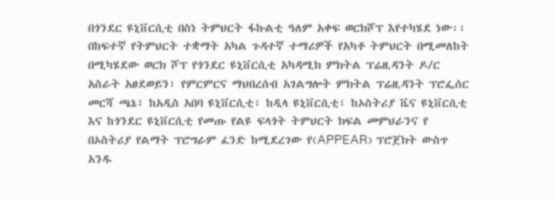በጎንደር ዩኒቨርሲቲ በስነ ትምህርት ፋኩልቲ ዓለም አቀፍ ወርክሾፕ እየተካሄደ ነው፡፡
በከፍተኛ የትምህርት ተቋማት አካል ጉዳተኛ ተማሪዎች የአካቶ ትምህርት በሚመለከት በሚካሄደው ወርክ ሾፕ የጎንደር ዩኒቨርሲቲ አካዳሚክ ምክትል ፕሬዚዳንት ዶ/ር አስራት አፀደወይን፣ የምርምርና ማህበረሰብ አገልግሎት ምክትል ፕሬዚዳንት ፕሮፌሰር መርሻ ጫኔ፣ ከአዲስ አበባ ዩኒቨርሲቲ፣ ከዲላ ዩኒቨርሲቲ፣ ከኦስትሪያ ቬና ዩኒቨርሲቲ እና ከጎንደር ዩኒቨርሲቲ የመጡ የልዩ ፍላጎት ትምህርት ክፍል መምህራንና የ
በኦስትሪያ የልማት ፕሮግራም ፈንድ ከሚደረገው የ‹APPEAR› ፕሮጀክት ውስጥ አንዱ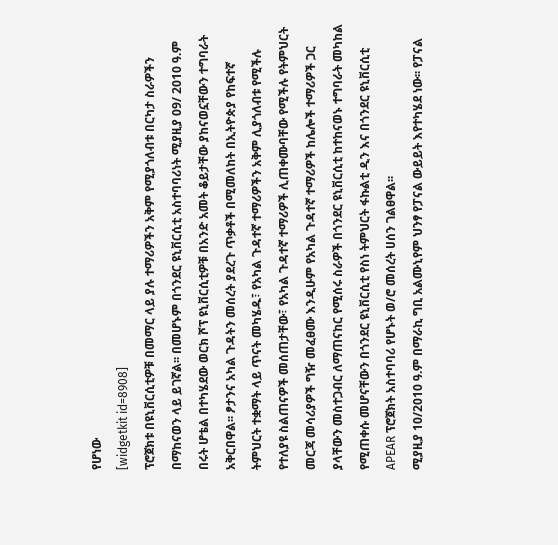የሆነው
[widgetkit id=8908]
ፕሮጀክቱ በዩኒቨርሲቲዎቹ በመማር ላይ ያሉ ተማሪዎችን አቅም የሚያጎለብቱ በርካታ ስራዎችን በማከናወን ላይ ይገኛል፡፡ በመሆኑም በጎንደር ዩኒቨርሲቲ አስተባባሪነት ሚያዚያ 09/ 2010 ዓ.ም በሩት ሆቴል በተካሄደው ወርክ ሾፕ ዩኒቨርሲቲዎቹ በአንድ አመት ቆይታቸው ያከናወኗቸውን ተግባራት አቅርበዋል፡፡ ፆታንና አካል ጉዳትን መሰረት ያደረጉ ጥቃቶች በሚመለከት በኢትዮጵያ የከፍተኛ ትምህርት ተቋማት ላይ ጥናት መካሄዱ፣ የአካል ጉዳተኛ ተማሪዎችን አቅም ሊያጎለብቱ የሚችሉ የተለያዩ ስልጠናዎች መሰጠታቸው፣ የአካል ጉዳተኛ ተማሪዎች ሊጠቀሙባቸው የሚችሉ የትምህርት መርጃ መሳሪያዎች ግዥ መፈፀሙ እንዲሁም የአካል ጉዳተኛ ተማሪዎች ከሌሎች ተማሪዎች ጋር ያላቸውን መስተጋብር ለማጠናከር የሚሰሩ ስራዎች በጎንደር ዩኒቨርሲቲ ከተከናወኑ ተግባራት መካከል የሚጠቀሱ መሆናቸውን በጎንደር ዩኒቨርሲቲ የስነ ትምህርት ፋኩልቲ ዲን እና በጎንደር ዩኒቨርሲቲ APEAR ፕሮጀክት አስተባባሪ የሆኑት ወ/ሮ መሰረት ሀሰን ገልፀዋል፡፡
ሚያዚያ 10/2010 ዓ.ም በማራኪ ግቢ አልሙኒየም ህንፃ የፓናል ውይይት እየተካሄደ ነው፡፡ የፓናል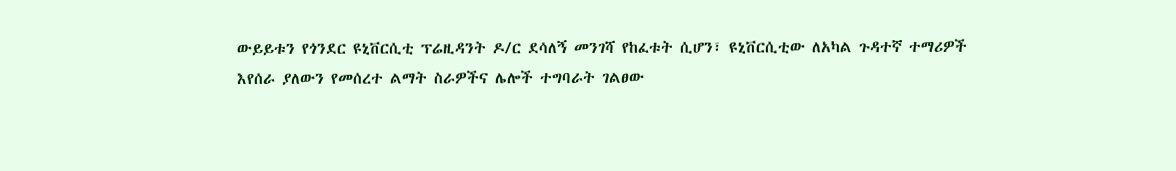ውይይቱን የጎንደር ዩኒቨርሲቲ ፕሬዚዳንት ዶ/ር ደሳለኝ መንገሻ የከፈቱት ሲሆን፣ ዩኒቨርሲቲው ለአካል ጉዳተኛ ተማሪዎች እየሰራ ያለውን የመሰረተ ልማት ስራዎችና ሌሎች ተግባራት ገልፀው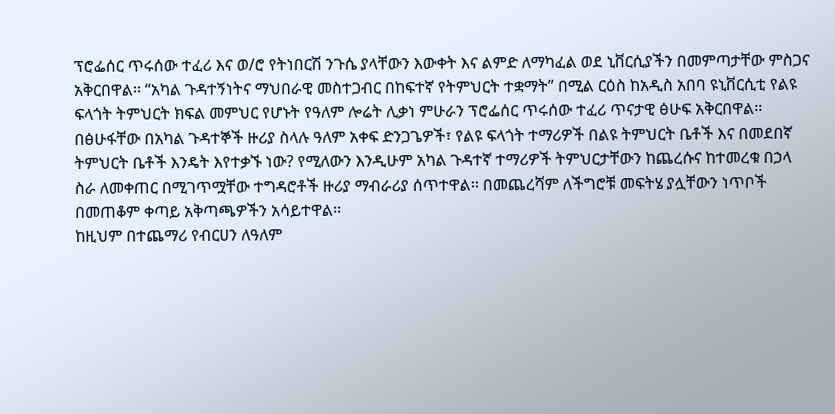ፕሮፌሰር ጥሩሰው ተፈሪ እና ወ/ሮ የትነበርሽ ንጉሴ ያላቸውን እውቀት እና ልምድ ለማካፈል ወደ ኒቨርሲያችን በመምጣታቸው ምስጋና አቅርበዋል፡፡ “አካል ጉዳተኝነትና ማህበራዊ መስተጋብር በከፍተኛ የትምህርት ተቋማት” በሚል ርዕስ ከአዲስ አበባ ዩኒቨርሲቲ የልዩ ፍላጎት ትምህርት ክፍል መምህር የሆኑት የዓለም ሎሬት ሊቃነ ምሁራን ፕሮፌሰር ጥሩሰው ተፈሪ ጥናታዊ ፅሁፍ አቅርበዋል፡፡ በፅሁፋቸው በአካል ጉዳተኞች ዙሪያ ስላሉ ዓለም አቀፍ ድንጋጌዎች፣ የልዩ ፍላጎት ተማሪዎች በልዩ ትምህርት ቤቶች እና በመደበኛ ትምህርት ቤቶች እንዴት እየተቃኙ ነው? የሚለውን እንዲሁም አካል ጉዳተኛ ተማሪዎች ትምህርታቸውን ከጨረሱና ከተመረቁ በኃላ ስራ ለመቀጠር በሚገጥሟቸው ተግዳሮቶች ዙሪያ ማብራሪያ ሰጥተዋል፡፡ በመጨረሻም ለችግሮቹ መፍትሄ ያሏቸውን ነጥቦች በመጠቆም ቀጣይ አቅጣጫዎችን አሳይተዋል፡፡
ከዚህም በተጨማሪ የብርሀን ለዓለም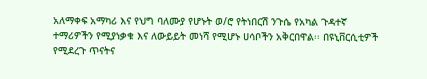አለማቀፍ አማካሪ እና የህግ ባለሙያ የሆኑት ወ/ሮ የትነበርሽ ንጉሴ የአካል ጉዳተኛ ተማሪዎችን የሚያነቃቁ እና ለውይይት መነሻ የሚሆኑ ሀሳቦችን አቅርበዋል፡፡ በዩኒቨርሲቲዎች የሚደረጉ ጥናትና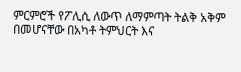ምርምሮች የፖሊሲ ለውጥ ለማምጣት ትልቅ አቅም በመሆናቸው በአካቶ ትምህርት እና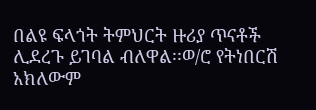በልዩ ፍላጎት ትምህርት ዙሪያ ጥናቶች ሊደረጉ ይገባል ብለዋል፡፡ወ/ሮ የትነበርሽ አክለውም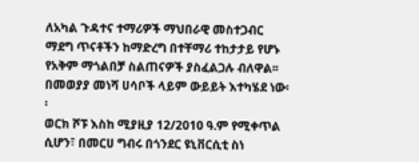ለአካል ጉዳተና ተማሪዎች ማህበራዊ መስተጋብር ማደግ ጥናቶችን ከማድረግ በተቸማሪ ተከታታይ የሆኑ የአቅም ማጎልበቻ ስልጠናዎች ያስፈልጋሉ ብለዋል፡፡ በመወያያ መነሻ ሀሳቦች ላይም ውይይት እተካሄደ ነው፡፡
ወርክ ሾፑ እስከ ሚያዚያ 12/2010 ዓ.ም የሚቀጥል ሲሆን፣ በመርሀ ግብሩ በጎንደር ዩኒቨርሲቲ ስነ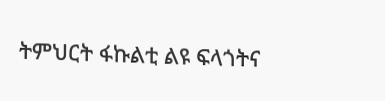ትምህርት ፋኩልቲ ልዩ ፍላጎትና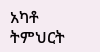አካቶ ትምህርት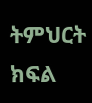ትምህርት ክፍል